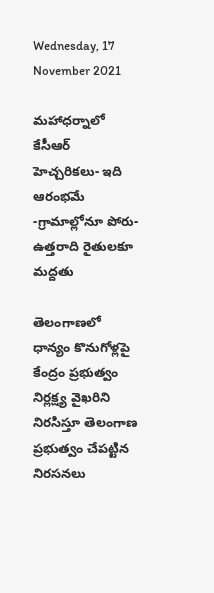Wednesday, 17 November 2021

మహాధర్నాలో కేసీఆర్ హెచ్చరికలు- ఇది ఆరంభమే -గ్రామాల్లోనూ పోరు-ఉత్తరాది రైతులకూ మద్దతు

తెలంగాణలో ధాన్యం కొనుగోళ్లపై కేంద్రం ప్రభుత్వం నిర్లక్ష్య వైఖరిని నిరసిస్తూ తెలంగాణ ప్రభుత్వం చేపట్టిన నిరసనలు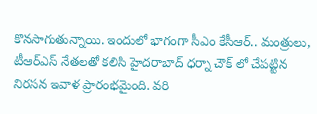కొనసాగుతున్నాయి. ఇందులో భాగంగా సీఎం కేసీఆర్.. మంత్రులు, టీఆర్ఎస్ నేతలతో కలిసి హైదరాబాద్ ధర్నా చౌక్ లో చేపట్టిన నిరసన ఇవాళ ప్రారంభమైంది. వరి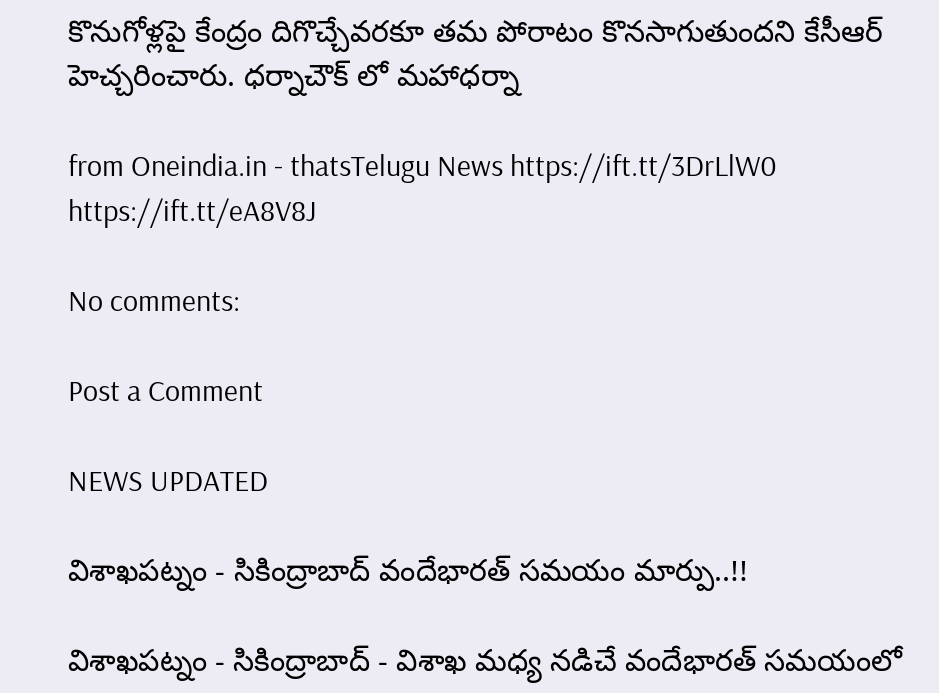కొనుగోళ్లపై కేంద్రం దిగొచ్చేవరకూ తమ పోరాటం కొనసాగుతుందని కేసీఆర్ హెచ్చరించారు. ధర్నాచౌక్ లో మహాధర్నా

from Oneindia.in - thatsTelugu News https://ift.tt/3DrLlW0
https://ift.tt/eA8V8J

No comments:

Post a Comment

NEWS UPDATED

విశాఖపట్నం - సికింద్రాబాద్ వందేభారత్ సమయం మార్పు..!!

విశాఖపట్నం - సికింద్రాబాద్ - విశాఖ మధ్య నడిచే వందేభారత్ సమయంలో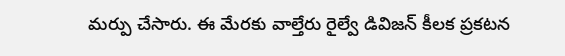మర్పు చేసారు. ఈ మేరకు వాల్తేరు రైల్వే డివిజన్ కీలక ప్రకటన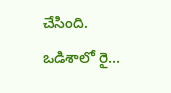చేసింది. ఒడిశాలో రై...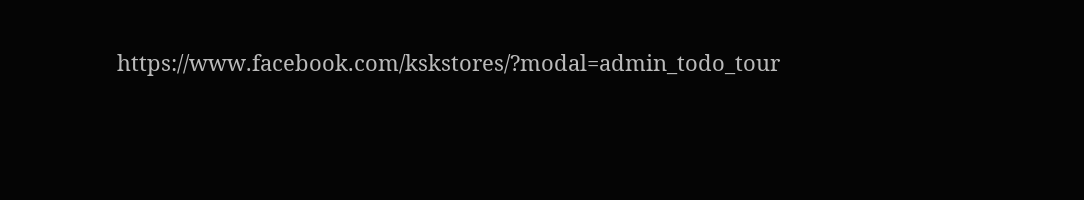https://www.facebook.com/kskstores/?modal=admin_todo_tour